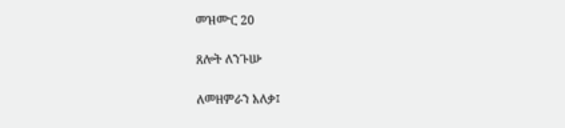መዝሙር 20

ጸሎት ለንጉሡ

ለመዘምራን አለቃ፤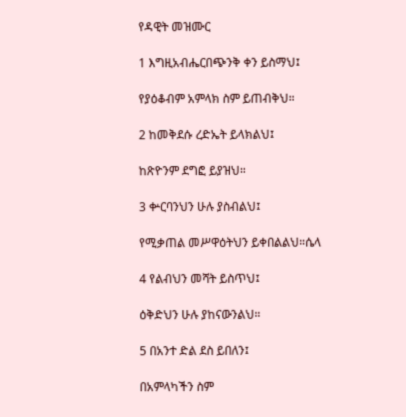የዳዊት መዝሙር

1 እግዚአብሔርበጭንቅ ቀን ይስማህ፤

የያዕቆብም አምላክ ስም ይጠብቅህ።

2 ከመቅደሱ ረድኤት ይላክልህ፤

ከጽዮንም ደግፎ ይያዝህ።

3 ቍርባንህን ሁሉ ያስብልህ፤

የሚቃጠል መሥዋዕትህን ይቀበልልህ።ሴላ

4 የልብህን መሻት ይስጥህ፤

ዕቅድህን ሁሉ ያከናውንልህ።

5 በአንተ ድል ደስ ይበለን፤

በአምላካችን ስም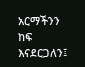አርማችንን ከፍ እናደርጋለን፤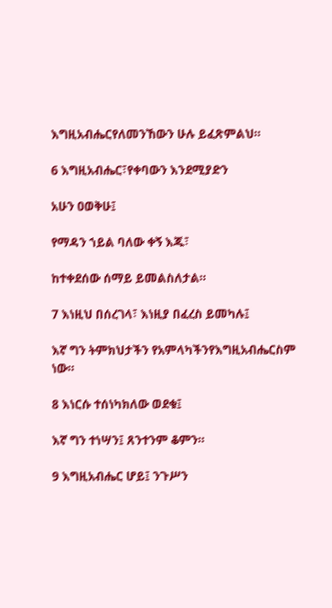እግዚአብሔርየለመንኸውን ሁሉ ይፈጽምልህ።

6 እግዚአብሔር፣የቀባውን እንደሚያድን

አሁን ዐወቅሁ፤

የማዳን ኀይል ባለው ቀኝ እጁ፣

ከተቀደሰው ሰማይ ይመልስለታል።

7 እነዚህ በሰረገላ፣ እነዚያ በፈረስ ይመካሉ፤

እኛ ግን ትምክህታችን የአምላካችንየእግዚአብሔርስም ነው።

8 እነርሱ ተሰነካክለው ወደቁ፤

እኛ ግን ተነሣን፤ ጸንተንም ቆምን።

9 እግዚአብሔር ሆይ፤ ንጉሥን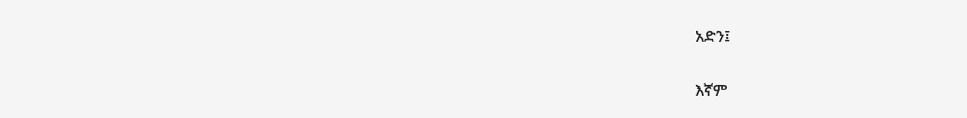አድን፤

እኛም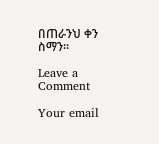በጠራንህ ቀን ስማን።

Leave a Comment

Your email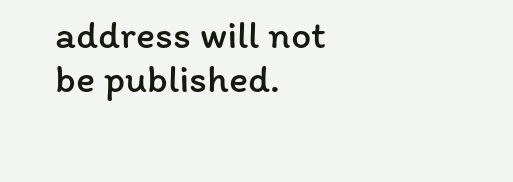address will not be published.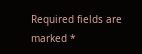Required fields are marked *